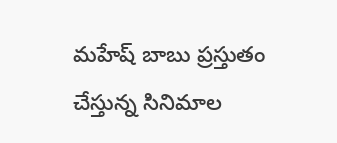మహేష్ బాబు ప్రస్తుతం చేస్తున్న సినిమాల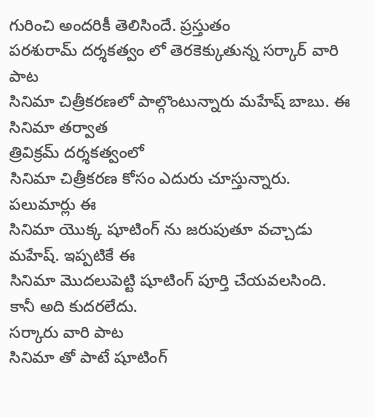గురించి అందరికీ తెలిసిందే. ప్రస్తుతం
పరశురామ్ దర్శకత్వం లో తెరకెక్కుతున్న సర్కార్ వారి పాట
సినిమా చిత్రీకరణలో పాల్గొంటున్నారు మహేష్ బాబు. ఈ
సినిమా తర్వాత
త్రివిక్రమ్ దర్శకత్వంలో
సినిమా చిత్రీకరణ కోసం ఎదురు చూస్తున్నారు. పలుమార్లు ఈ
సినిమా యొక్క షూటింగ్ ను జరుపుతూ వచ్చాడు మహేష్. ఇప్పటికే ఈ
సినిమా మొదలుపెట్టి షూటింగ్ పూర్తి చేయవలసింది. కానీ అది కుదరలేదు.
సర్కారు వారి పాట
సినిమా తో పాటే షూటింగ్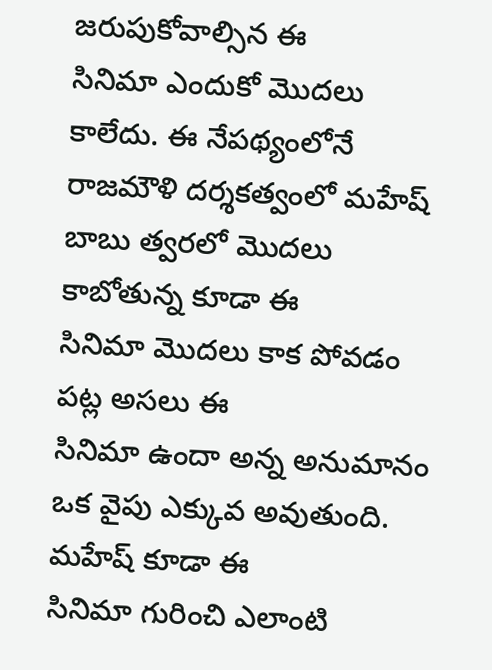జరుపుకోవాల్సిన ఈ
సినిమా ఎందుకో మొదలు కాలేదు. ఈ నేపథ్యంలోనే
రాజమౌళి దర్శకత్వంలో మహేష్ బాబు త్వరలో మొదలు కాబోతున్న కూడా ఈ
సినిమా మొదలు కాక పోవడం పట్ల అసలు ఈ
సినిమా ఉందా అన్న అనుమానం ఒక వైపు ఎక్కువ అవుతుంది. మహేష్ కూడా ఈ
సినిమా గురించి ఎలాంటి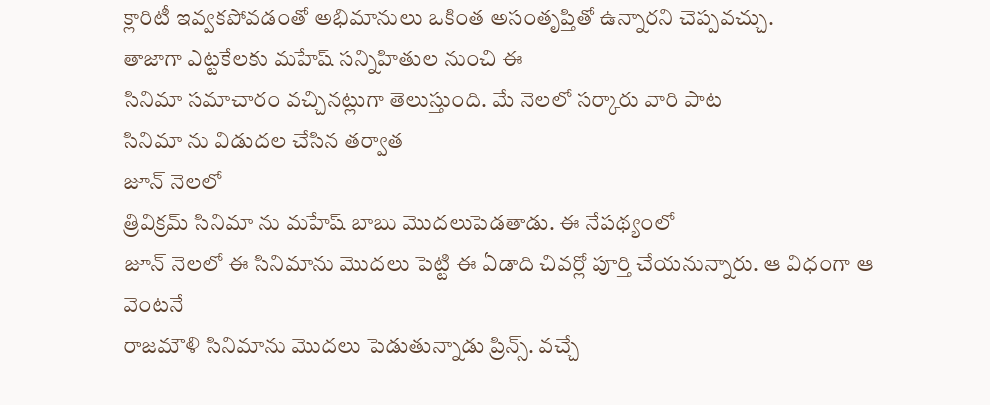క్లారిటీ ఇవ్వకపోవడంతో అభిమానులు ఒకింత అసంతృప్తితో ఉన్నారని చెప్పవచ్చు.
తాజాగా ఎట్టకేలకు మహేష్ సన్నిహితుల నుంచి ఈ
సినిమా సమాచారం వచ్చినట్లుగా తెలుస్తుంది. మే నెలలో సర్కారు వారి పాట
సినిమా ను విడుదల చేసిన తర్వాత
జూన్ నెలలో
త్రివిక్రమ్ సినిమా ను మహేష్ బాబు మొదలుపెడతాడు. ఈ నేపథ్యంలో
జూన్ నెలలో ఈ సినిమాను మొదలు పెట్టి ఈ ఏడాది చివర్లో పూర్తి చేయనున్నారు. ఆ విధంగా ఆ వెంటనే
రాజమౌళి సినిమాను మొదలు పెడుతున్నాడు ప్రిన్స్. వచ్చే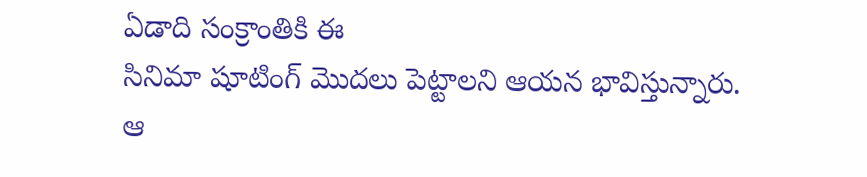ఏడాది సంక్రాంతికి ఈ
సినిమా షూటింగ్ మొదలు పెట్టాలని ఆయన భావిస్తున్నారు. ఆ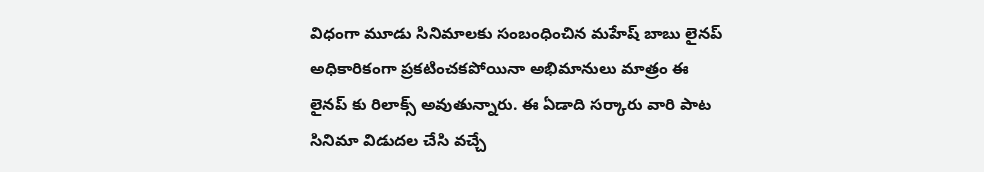విధంగా మూడు సినిమాలకు సంబంధించిన మహేష్ బాబు లైనప్ అధికారికంగా ప్రకటించకపోయినా అభిమానులు మాత్రం ఈ లైనప్ కు రిలాక్స్ అవుతున్నారు. ఈ ఏడాది సర్కారు వారి పాట
సినిమా విడుదల చేసి వచ్చే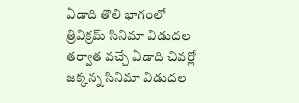ఏడాది తొలి భాగంలో
త్రివిక్రమ్ సినిమా విడుదల తర్వాత వచ్చే ఏడాది చివర్లో
జక్కన్న సినిమా విడుదల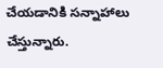చేయడానికి సన్నాహాలు చేస్తున్నారు.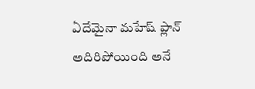ఏదేమైనా మహేష్ ప్లాన్ అదిరిపోయింది అనే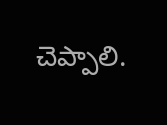చెప్పాలి.